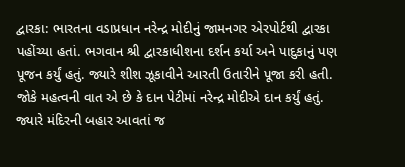દ્વારકા: ભારતના વડાપ્રધાન નરેન્દ્ર મોદીનું જામનગર એરપોર્ટથી દ્વારકા પહોંચ્યા હતાં. ભગવાન શ્રી દ્વારકાધીશના દર્શન કર્યા અને પાદુકાનું પણ પૂજન કર્યું હતું. જ્યારે શીશ ઝૂકાવીને આરતી ઉતારીને પૂજા કરી હતી. જોકે મહત્વની વાત એ છે કે દાન પેટીમાં નરેન્દ્ર મોદીએ દાન કર્યું હતું. જ્યારે મંદિરની બહાર આવતાં જ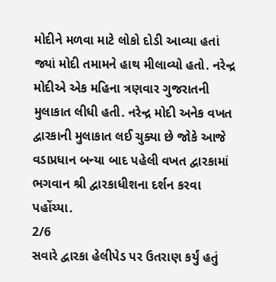મોદીને મળવા માટે લોકો દોડી આવ્યા હતાં જ્યાં મોદી તમામને હાથ મીલાવ્યો હતો. નરેન્દ્ર મોદીએ એક મહિના ત્રણવાર ગુજરાતની મુલાકાત લીધી હતી. નરેન્દ્ર મોદી અનેક વખત દ્વારકાની મુલાકાત લઈ ચુક્યા છે જોકે આજે વડાપ્રધાન બન્યા બાદ પહેલી વખત દ્વારકામાં ભગવાન શ્રી દ્વારકાધીશના દર્શન કરવા પહોંચ્યા.
2/6
સવારે દ્વારકા હેલીપેડ પર ઉતરાણ કર્યું હતું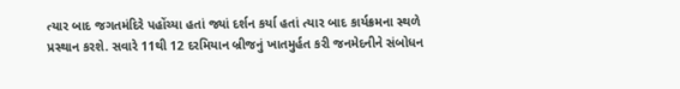ત્યાર બાદ જગતમંદિરે પહોંચ્યા હતાં જ્યાં દર્શન કર્યા હતાં ત્યાર બાદ કાર્યક્રમના સ્થળે પ્રસ્થાન કરશે. સવારે 11થી 12 દરમિયાન બ્રીજનું ખાતમુર્હત કરી જનમેદનીને સંબોધન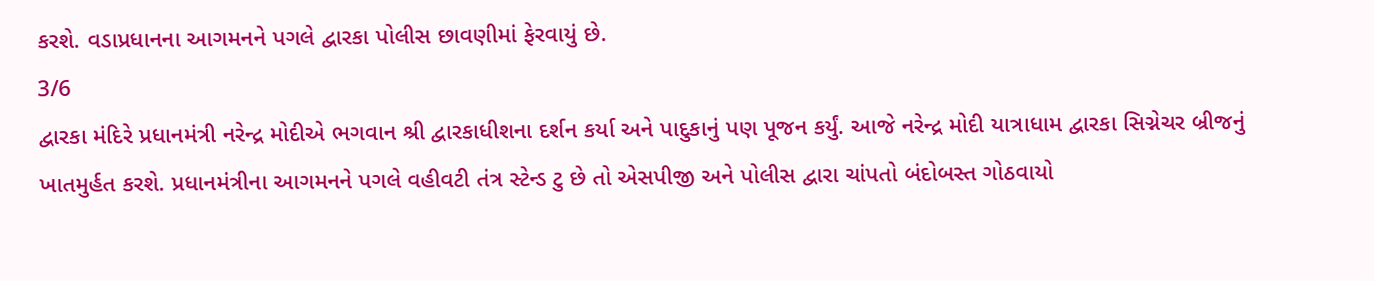કરશે. વડાપ્રધાનના આગમનને પગલે દ્વારકા પોલીસ છાવણીમાં ફેરવાયું છે.
3/6
દ્વારકા મંદિરે પ્રધાનમંત્રી નરેન્દ્ર મોદીએ ભગવાન શ્રી દ્વારકાધીશના દર્શન કર્યા અને પાદુકાનું પણ પૂજન કર્યું. આજે નરેન્દ્ર મોદી યાત્રાધામ દ્વારકા સિગ્નેચર બ્રીજનું ખાતમુર્હત કરશે. પ્રધાનમંત્રીના આગમનને પગલે વહીવટી તંત્ર સ્ટેન્ડ ટુ છે તો એસપીજી અને પોલીસ દ્વારા ચાંપતો બંદોબસ્ત ગોઠવાયો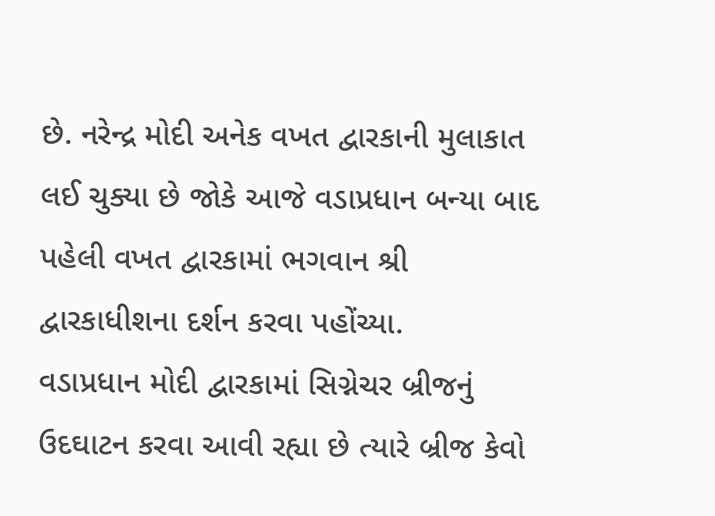છે. નરેન્દ્ર મોદી અનેક વખત દ્વારકાની મુલાકાત લઈ ચુક્યા છે જોકે આજે વડાપ્રધાન બન્યા બાદ પહેલી વખત દ્વારકામાં ભગવાન શ્રી દ્વારકાધીશના દર્શન કરવા પહોંચ્યા.
વડાપ્રધાન મોદી દ્વારકામાં સિગ્નેચર બ્રીજનું ઉદઘાટન કરવા આવી રહ્યા છે ત્યારે બ્રીજ કેવો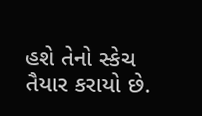હશે તેનો સ્કેચ તૈયાર કરાયો છે.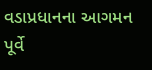વડાપ્રધાનના આગમન પૂર્વે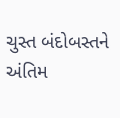ચુસ્ત બંદોબસ્તને અંતિમ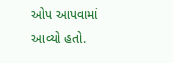ઓપ આપવામાં આવ્યો હતો.